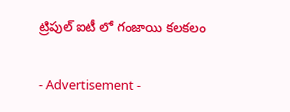ట్రిపుల్ ఐటీ లో గంజాయి కలకలం

- Advertisement -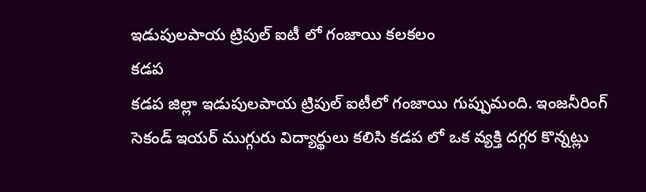ఇడుపులపాయ ట్రిపుల్ ఐటీ లో గంజాయి కలకలం
కడప
కడప జిల్లా ఇడుపులపాయ ట్రిపుల్ ఐటీలో గంజాయి గుప్పుమంది. ఇంజనీరింగ్ సెకండ్ ఇయర్ ముగ్గురు విద్యార్థులు కలిసి కడప లో ఒక వ్యక్తి దగ్గర కొన్నట్లు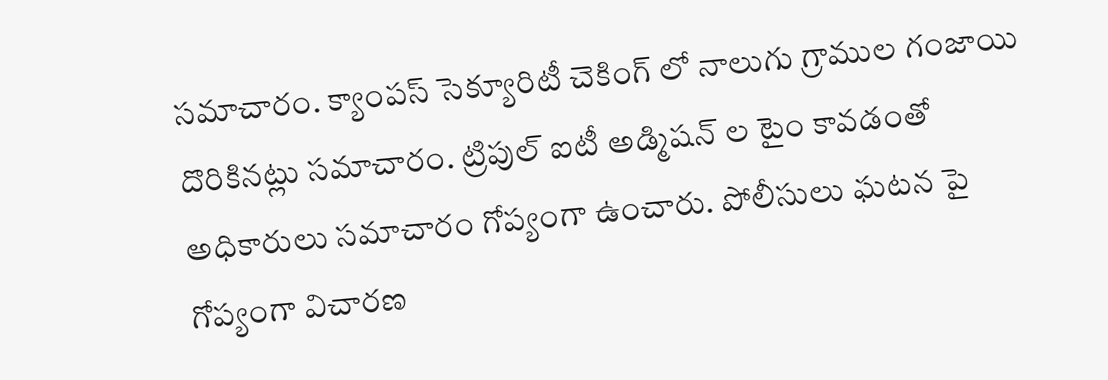సమాచారం. క్యాంపస్ సెక్యూరిటీ చెకింగ్ లో నాలుగు గ్రాముల గంజాయి దొరికినట్లు సమాచారం. ట్రిపుల్ ఐటీ అడ్మిషన్ ల టైం కావడంతో అధికారులు సమాచారం గోప్యంగా ఉంచారు. పోలీసులు ఘటన పై గోప్యంగా విచారణ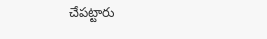చేపట్టారు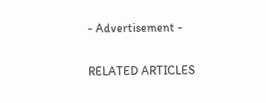- Advertisement -

RELATED ARTICLES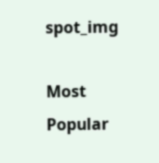spot_img

Most Popular